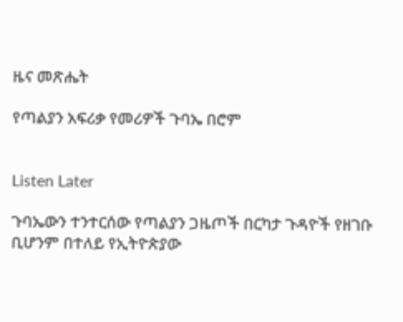ዜና መጽሔት

የጣልያን አፍሪቃ የመሪዎች ጉባኤ በሮም


Listen Later

ጉባኤውን ተንተርሰው የጣልያን ጋዜጦች በርካታ ጉዳዮች የዘገቡ ቢሆንም በተለይ የኢትዮጵያው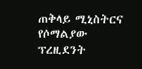ጠቅላይ ሚኒስትርና የሶማልያው ፕረዚደንት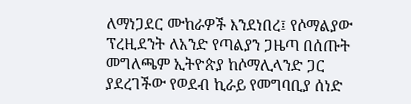ለማነጋደር ሙከራዎች እንደነበረ፤ የሶማልያው ፕረዚደንት ለአንድ የጣልያን ጋዜጣ በሰጡት መግለጫም ኢትዮጵያ ከሶማሊላንድ ጋር ያደረገችው የወደብ ኪራይ የመግባቢያ ሰነድ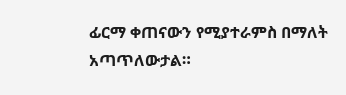ፊርማ ቀጠናውን የሚያተራምስ በማለት አጣጥለውታል።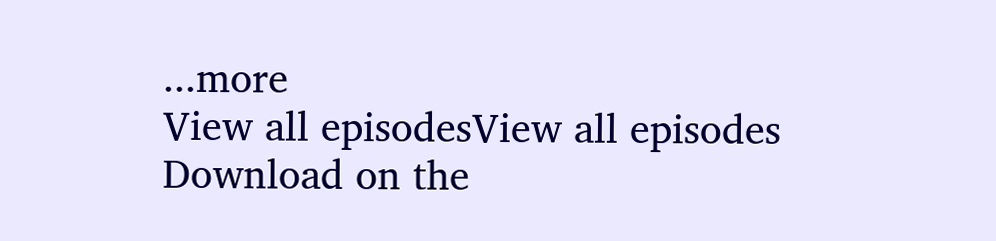...more
View all episodesView all episodes
Download on the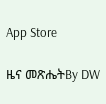App Store

ዜና መጽሔትBy DW